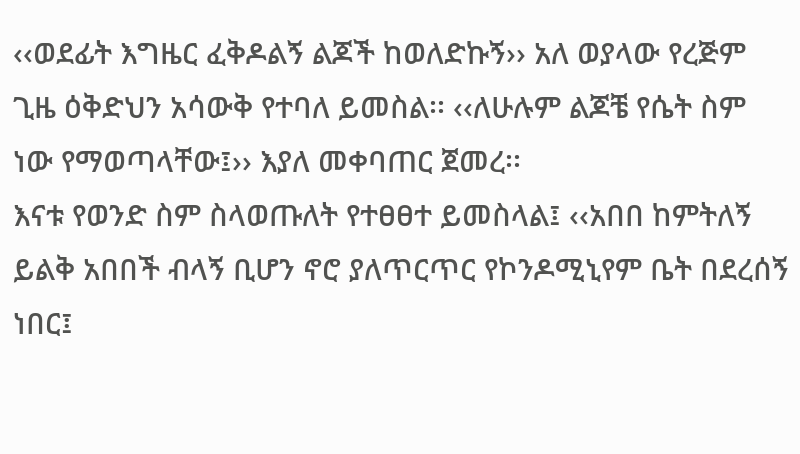‹‹ወደፊት እግዜር ፈቅዶልኝ ልጆች ከወለድኩኝ›› አለ ወያላው የረጅም ጊዜ ዕቅድህን አሳውቅ የተባለ ይመስል፡፡ ‹‹ለሁሉም ልጆቼ የሴት ስም ነው የማወጣላቸው፤›› እያለ መቀባጠር ጀመረ፡፡
እናቱ የወንድ ስም ስላወጡለት የተፀፀተ ይመስላል፤ ‹‹አበበ ከምትለኝ ይልቅ አበበች ብላኝ ቢሆን ኖሮ ያለጥርጥር የኮንዶሚኒየም ቤት በደረሰኝ ነበር፤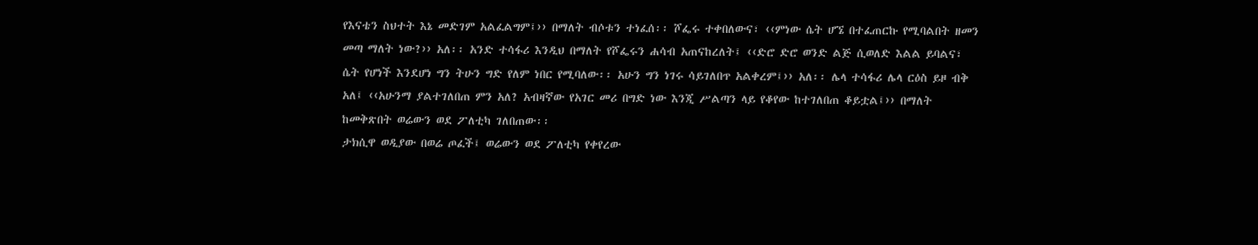የእናቴን ስህተት እኔ መድገም አልፈልግም፤›› በማለት ብሶቱን ተነፈሰ፡፡ ሾፌሩ ተቀበለውና፣ ‹‹ምነው ሴት ሆኜ በተፈጠርኩ የሚባልበት ዘመን መጣ ማለት ነው?›› አለ፡፡ አንድ ተሳፋሪ እንዲህ በማለት የሾፌሩን ሐሳብ አጠናከረለት፤ ‹‹ድሮ ድሮ ወንድ ልጅ ሲወለድ እልል ይባልና፣ ሴት የሆነች እንደሆነ ግን ትሁን ግድ የለም ነበር የሚባለው፡፡ አሁን ግን ነገሩ ሳይገለበጥ አልቀረም፤›› አለ፡፡ ሌላ ተሳፋሪ ሌላ ርዕስ ይዞ ብቅ አለ፤ ‹‹አሁንማ ያልተገለበጠ ምን አለ? አብዛኛው የአገር መሪ በግድ ነው እንጂ ሥልጣን ላይ የቆየው ከተገለበጠ ቆይቷል፤›› በማለት ከመቅጽበት ወሬውን ወደ ፖለቲካ ገለበጠው፡፡
ታክሲዋ ወዲያው በወሬ ጦፈች፤ ወሬውን ወደ ፖለቲካ የቀየረው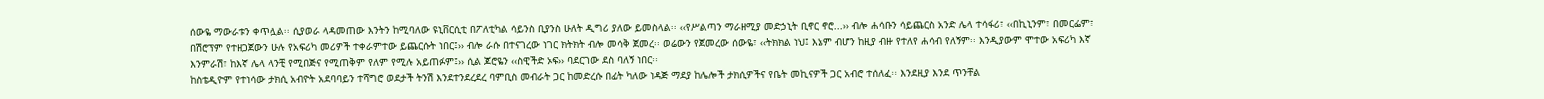ሰውዬ ማውራቱን ቀጥሏል፡፡ ሲያወራ ላዳመጠው እንትን ከሚባለው ዩኒቨርሲቲ በፖለቲካል ሳይንስ ቢያንስ ሁለት ዲግሪ ያለው ይመስላል፡፡ ‹‹የሥልጣን ማራዘሚያ መድኃኒት ቢኖር ኖሮ...›› ብሎ ሐሳቡን ሳይጨርስ አንድ ሌላ ተሳፋሪ፣ ‹‹በኪኒንም፣ በመርፌም፣ በሽሮፕም የተዘጋጀውን ሁሉ የአፍሪካ መሪዎች ተቀራምተው ይጨርሱት ነበር፤›› ብሎ ራሱ በተናገረው ነገር ክትክት ብሎ መሳቅ ጀመረ፡፡ ወሬውን የጀመረው ሰውዬ፣ ‹‹ትክክል ነህ፤ እኔም ብሆን ከዚያ ብዙ የተለየ ሐሳብ የለኝም፡፡ እንዲያውም ሞተው አፍሪካ እኛ እንምራሽ፣ ከእኛ ሌላ ላንቺ የሚበጅና የሚጠቅም የለም የሚሉ አይጠፉም፤›› ሲል ጆሮዬን ‹‹ስዊችድ ኦፍ›› ባደርገው ደስ ባለኝ ነበር፡፡
ከስቴዲዮም የተነሳው ታክሲ አብዮት አደባባይን ተሻግሮ ወደታች ትንሽ እንደተንደረደረ ባምቢስ መብራት ጋር ከመድረሱ በፊት ካለው ነዳጅ ማደያ ከሌሎች ታክሲዎችና የቤት መኪናዎች ጋር አብሮ ተሰለፈ፡፡ እንደዚያ እንደ ጥንቸል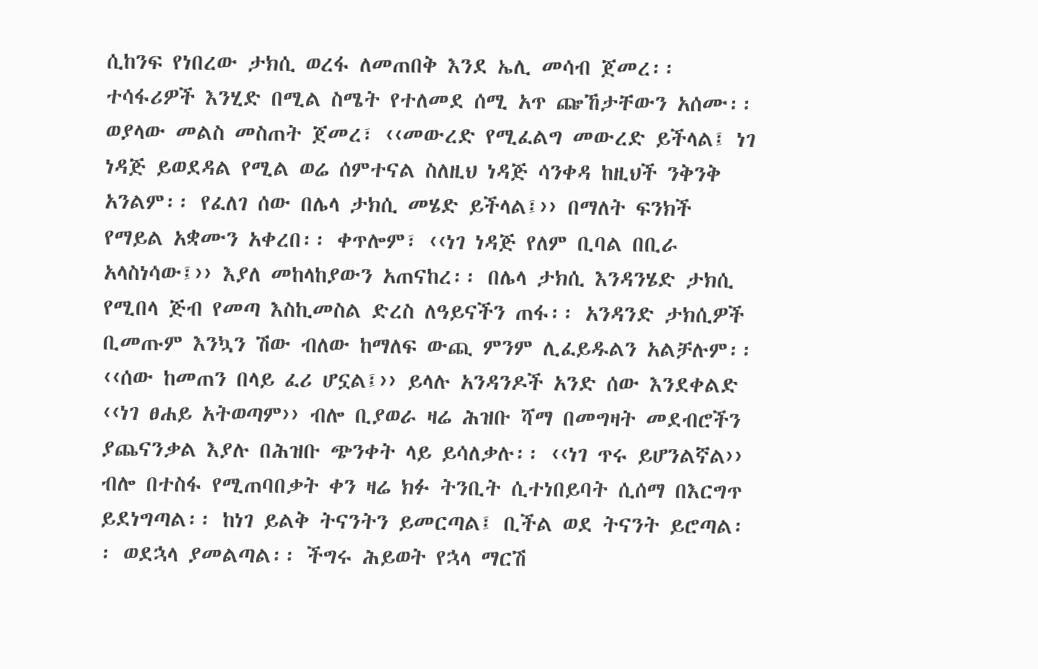ሲከንፍ የነበረው ታክሲ ወረፋ ለመጠበቅ እንደ ኤሊ መሳብ ጀመረ፡፡ ተሳፋሪዎች እንሂድ በሚል ስሜት የተለመደ ሰሚ አጥ ጬኸታቸውን አሰሙ፡፡ ወያላው መልስ መስጠት ጀመረ፣ ‹‹መውረድ የሚፈልግ መውረድ ይችላል፤ ነገ ነዳጅ ይወደዳል የሚል ወሬ ሰምተናል ስለዚህ ነዳጅ ሳንቀዳ ከዚህች ንቅንቅ አንልም፡፡ የፈለገ ሰው በሌላ ታክሲ መሄድ ይችላል፤›› በማለት ፍንክች የማይል አቋሙን አቀረበ፡፡ ቀጥሎም፣ ‹‹ነገ ነዳጅ የለም ቢባል በቢራ አላስነሳው፤›› እያለ መከላከያውን አጠናከረ፡፡ በሌላ ታክሲ እንዳንሄድ ታክሲ የሚበላ ጅብ የመጣ እስኪመስል ድረስ ለዓይናችን ጠፋ፡፡ አንዳንድ ታክሲዎች ቢመጡም እንኳን ሽው ብለው ከማለፍ ውጪ ምንም ሊፈይዱልን አልቻሉም፡፡
‹‹ሰው ከመጠን በላይ ፈሪ ሆኗል፤›› ይላሉ አንዳንዶች አንድ ሰው እንደቀልድ ‹‹ነገ ፀሐይ አትወጣም›› ብሎ ቢያወራ ዛሬ ሕዝቡ ሻማ በመግዛት መደብሮችን ያጨናንቃል እያሉ በሕዝቡ ጭንቀት ላይ ይሳለቃሉ፡፡ ‹‹ነገ ጥሩ ይሆንልኛል›› ብሎ በተስፋ የሚጠባበቃት ቀን ዛሬ ክፉ ትንቢት ሲተነበይባት ሲሰማ በእርግጥ ይደነግጣል፡፡ ከነገ ይልቅ ትናንትን ይመርጣል፤ ቢችል ወደ ትናንት ይሮጣል፡፡ ወደኋላ ያመልጣል፡፡ ችግሩ ሕይወት የኋላ ማርሽ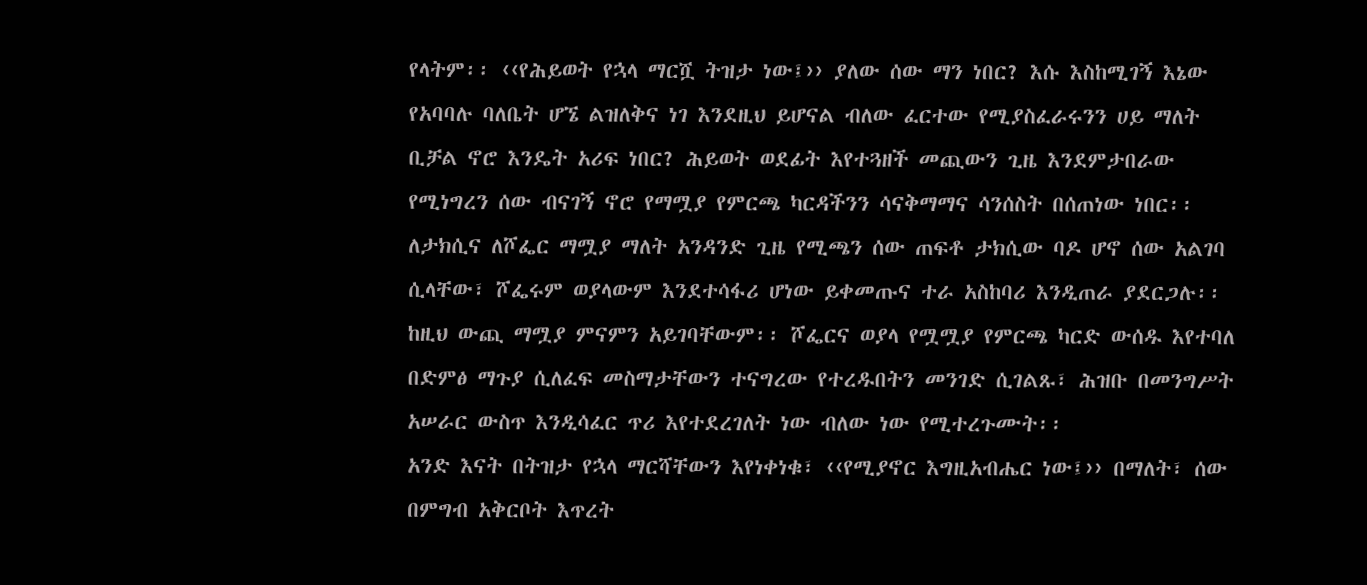የላትም፡፡ ‹‹የሕይወት የኋላ ማርሿ ትዝታ ነው፤›› ያለው ሰው ማን ነበር? እሱ እስከሚገኝ እኔው የአባባሉ ባለቤት ሆኜ ልዝለቅና ነገ እንደዚህ ይሆናል ብለው ፈርተው የሚያስፈራሩንን ሀይ ማለት ቢቻል ኖሮ እንዴት አሪፍ ነበር? ሕይወት ወደፊት እየተጓዘች መጪውን ጊዜ እንደምታበራው የሚነግረን ሰው ብናገኝ ኖሮ የማሟያ የምርጫ ካርዳችንን ሳናቅማማና ሳንሰስት በሰጠነው ነበር፡፡
ለታክሲና ለሾፌር ማሟያ ማለት አንዳንድ ጊዜ የሚጫን ሰው ጠፍቶ ታክሲው ባዶ ሆኖ ሰው አልገባ ሲላቸው፣ ሾፌሩም ወያላውም እንደተሳፋሪ ሆነው ይቀመጡና ተራ አስከባሪ እንዲጠራ ያደርጋሉ፡፡ ከዚህ ውጪ ማሟያ ምናምን አይገባቸውም፡፡ ሾፌርና ወያላ የሟሟያ የምርጫ ካርድ ውሰዱ እየተባለ በድምፅ ማጉያ ሲለፈፍ መስማታቸውን ተናግረው የተረዱበትን መንገድ ሲገልጹ፣ ሕዝቡ በመንግሥት አሠራር ውስጥ እንዲሳፈር ጥሪ እየተደረገለት ነው ብለው ነው የሚተረጉሙት፡፡
አንድ እናት በትዝታ የኋላ ማርሻቸውን እየነቀነቁ፣ ‹‹የሚያኖር እግዚአብሔር ነው፤›› በማለት፣ ሰው በምግብ አቅርቦት እጥረት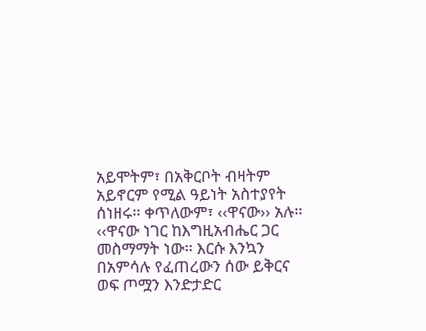አይሞትም፣ በአቅርቦት ብዛትም አይኖርም የሚል ዓይነት አስተያየት ሰነዘሩ፡፡ ቀጥለውም፣ ‹‹ዋናው›› አሉ፡፡ ‹‹ዋናው ነገር ከእግዚአብሔር ጋር መስማማት ነው፡፡ እርሱ እንኳን በአምሳሉ የፈጠረውን ሰው ይቅርና ወፍ ጦሟን እንድታድር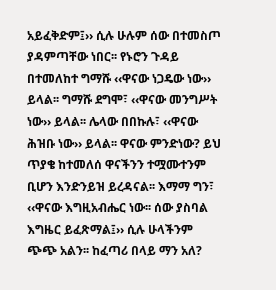አይፈቅድም፤›› ሲሉ ሁሉም ሰው በተመስጦ ያዳምጣቸው ነበር፡፡ የኑሮን ጉዳይ በተመለከተ ግማሹ ‹‹ዋናው ነጋዴው ነው›› ይላል፡፡ ግማሹ ደግሞ፣ ‹‹ዋናው መንግሥት ነው›› ይላል፡፡ ሌላው በበኩሉ፣ ‹‹ዋናው ሕዝቡ ነው›› ይላል፡፡ ዋናው ምንድነው? ይህ ጥያቄ ከተመለሰ ዋናችንን ተሟሙተንም ቢሆን እንድንይዝ ይረዳናል፡፡ እማማ ግን፣ ‹‹ዋናው እግዚአብሔር ነው፡፡ ሰው ያስባል እግዜር ይፈጽማል፤›› ሲሉ ሁላችንም ጭጭ አልን፡፡ ከፈጣሪ በላይ ማን አለ?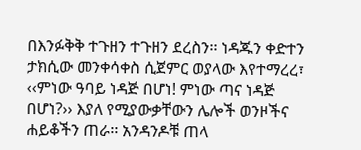በእንፉቅቅ ተጉዘን ተጉዘን ደረስን፡፡ ነዳጁን ቀድተን ታክሲው መንቀሳቀስ ሲጀምር ወያላው እየተማረረ፣ ‹‹ምነው ዓባይ ነዳጅ በሆነ! ምነው ጣና ነዳጅ በሆነ?›› እያለ የሚያውቃቸውን ሌሎች ወንዞችና ሐይቆችን ጠራ፡፡ አንዳንዶቹ ጠላ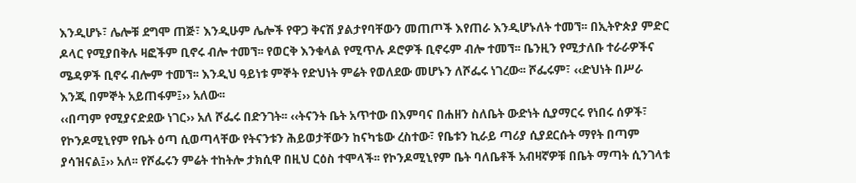እንዲሆኑ፣ ሌሎቹ ደግሞ ጠጅ፣ እንዲሁም ሌሎች የዋጋ ቅናሽ ያልታየባቸውን መጠጦች እየጠራ እንዲሆኑለት ተመኘ፡፡ በኢትዮጵያ ምድር ዶላር የሚያበቅሉ ዛፎችም ቢኖሩ ብሎ ተመኘ፡፡ የወርቅ እንቁላል የሚጥሉ ዶሮዎች ቢኖሩም ብሎ ተመኘ፡፡ ቤንዚን የሚታለቡ ተራራዎችና ሜዳዎች ቢኖሩ ብሎም ተመኘ፡፡ እንዲህ ዓይነቱ ምኞት የድህነት ምሬት የወለደው መሆኑን ለሾፌሩ ነገረው፡፡ ሾፌሩም፣ ‹‹ድህነት በሥራ እንጂ በምኞት አይጠፋም፤›› አለው፡፡
‹‹በጣም የሚያናድደው ነገር›› አለ ሾፌሩ በድንገት፡፡ ‹‹ትናንት ቤት አጥተው በእምባና በሐዘን ስለቤት ውድነት ሲያማርሩ የነበሩ ሰዎች፣ የኮንዶሚኒየም የቤት ዕጣ ሲወጣላቸው የትናንቱን ሕይወታቸውን ከናካቴው ረስተው፣ የቤቱን ኪራይ ጣሪያ ሲያደርሱት ማየት በጣም ያሳዝናል፤›› አለ፡፡ የሾፌሩን ምሬት ተከትሎ ታክሲዋ በዚህ ርዕስ ተሞላች፡፡ የኮንዶሚኒየም ቤት ባለቤቶች አብዛኛዎቹ በቤት ማጣት ሲንገላቱ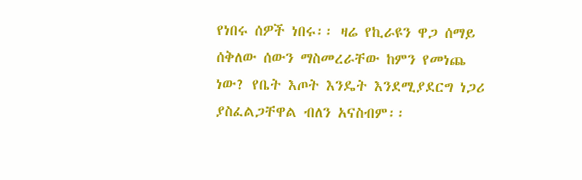የነበሩ ሰዎች ነበሩ፡፡ ዛሬ የኪራዩን ዋጋ ሰማይ ሰቅለው ሰውን ማስመረራቸው ከምን የመነጨ ነው? የቤት እጦት እንዴት እንደሚያደርግ ነጋሪ ያስፈልጋቸዋል ብለን አናስብም፡፡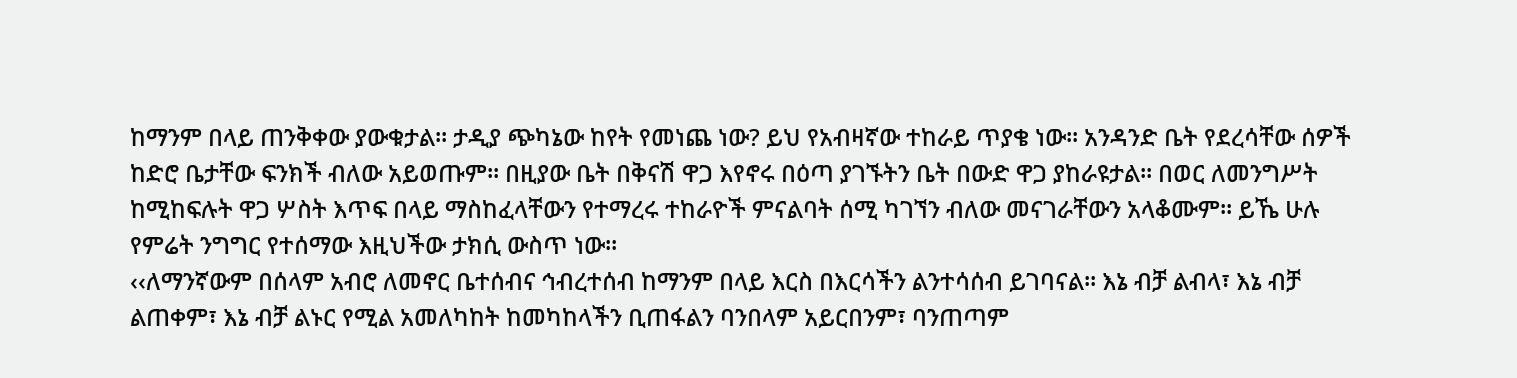ከማንም በላይ ጠንቅቀው ያውቁታል፡፡ ታዲያ ጭካኔው ከየት የመነጨ ነው? ይህ የአብዛኛው ተከራይ ጥያቄ ነው፡፡ አንዳንድ ቤት የደረሳቸው ሰዎች ከድሮ ቤታቸው ፍንክች ብለው አይወጡም፡፡ በዚያው ቤት በቅናሽ ዋጋ እየኖሩ በዕጣ ያገኙትን ቤት በውድ ዋጋ ያከራዩታል፡፡ በወር ለመንግሥት ከሚከፍሉት ዋጋ ሦስት እጥፍ በላይ ማስከፈላቸውን የተማረሩ ተከራዮች ምናልባት ሰሚ ካገኘን ብለው መናገራቸውን አላቆሙም፡፡ ይኼ ሁሉ የምሬት ንግግር የተሰማው እዚህችው ታክሲ ውስጥ ነው፡፡
‹‹ለማንኛውም በሰላም አብሮ ለመኖር ቤተሰብና ኅብረተሰብ ከማንም በላይ እርስ በእርሳችን ልንተሳሰብ ይገባናል፡፡ እኔ ብቻ ልብላ፣ እኔ ብቻ ልጠቀም፣ እኔ ብቻ ልኑር የሚል አመለካከት ከመካከላችን ቢጠፋልን ባንበላም አይርበንም፣ ባንጠጣም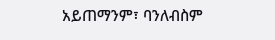አይጠማንም፣ ባንለብስም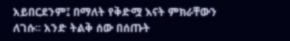አይበርደንም፤ በማለት የቅድሟ እናት ምክራቸውን ለገሱ፡፡ አንድ ትልቅ ሰው በሰጡት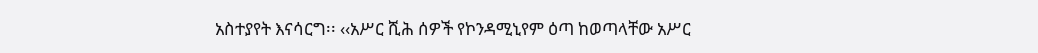አስተያየት እናሳርግ፡፡ ‹‹አሥር ሺሕ ሰዎች የኮንዳሚኒየም ዕጣ ከወጣላቸው አሥር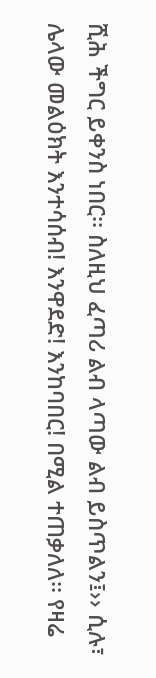ሺሕ ችግር ይቀንስ ነበር፡፡ ስለዚህ ፈጣሪ ልብ ላጣው ልብ ይስጥልን፤›› ሲሉ፣ ሌላው መልዕክት እንተሳሰብ! እንዋደድ! እንከባበር! በሚል ተጠቃለለ፡፡ የዛሬ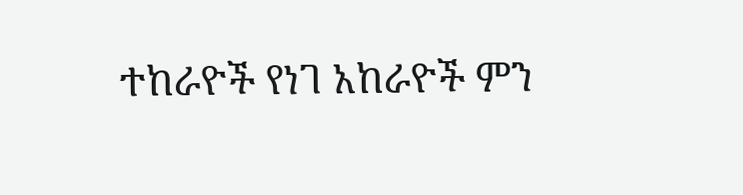ተከራዮች የነገ አከራዮች ምን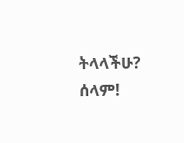ትላላችሁ? ሰላም!